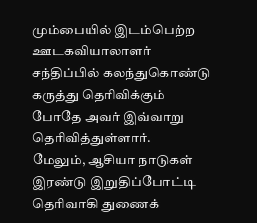மும்பையில் இடம்பெற்ற ஊடகவியாலாளர் சந்திப்பில் கலந்துகொண்டு கருத்து தெரிவிக்கும் போதே அவர் இவ்வாறு தெரிவித்துள்ளார்.
மேலும், ஆசியா நாடுகள் இரண்டு இறுதிப்போட்டி தெரிவாகி துணைக்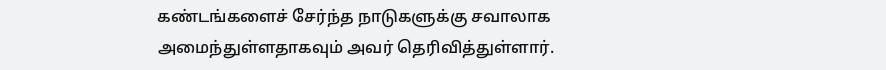கண்டங்களைச் சேர்ந்த நாடுகளுக்கு சவாலாக அமைந்துள்ளதாகவும் அவர் தெரிவித்துள்ளார்.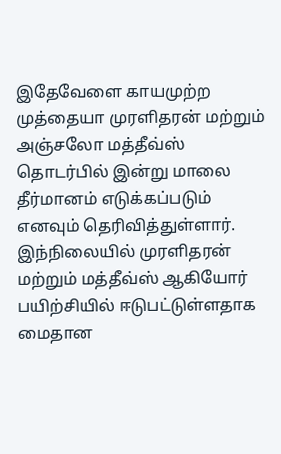இதேவேளை காயமுற்ற முத்தையா முரளிதரன் மற்றும் அஞ்சலோ மத்தீவ்ஸ் தொடர்பில் இன்று மாலை தீர்மானம் எடுக்கப்படும் எனவும் தெரிவித்துள்ளார்.
இந்நிலையில் முரளிதரன் மற்றும் மத்தீவ்ஸ் ஆகியோர் பயிற்சியில் ஈடுபட்டுள்ளதாக மைதான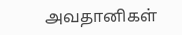அவதானிகள்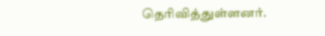தெரிவித்துள்ளனர்.